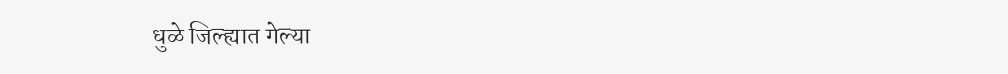धुळे जिल्ह्यात गेल्या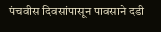पंचवीस दिवसांपासून पावसाने दडी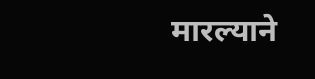मारल्याने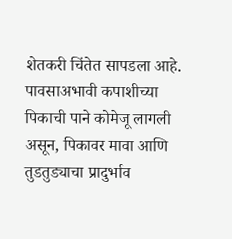शेतकरी चिंतेत सापडला आहे. पावसाअभावी कपाशीच्या पिकाची पाने कोमेजू लागली असून, पिकावर मावा आणि तुडतुड्याचा प्रादुर्भाव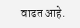वाढत आहे.